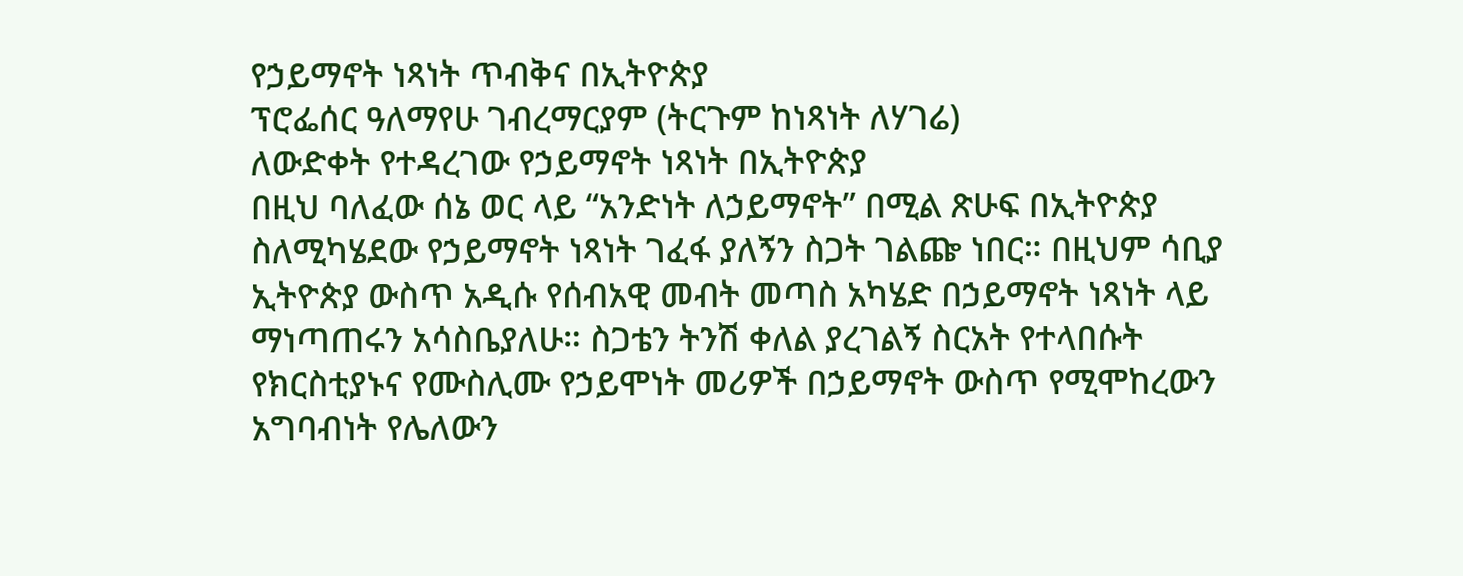የኃይማኖት ነጻነት ጥብቅና በኢትዮጵያ
ፕሮፌሰር ዓለማየሁ ገብረማርያም (ትርጉም ከነጻነት ለሃገሬ)
ለውድቀት የተዳረገው የኃይማኖት ነጻነት በኢትዮጵያ
በዚህ ባለፈው ሰኔ ወር ላይ “አንድነት ለኃይማኖት” በሚል ጽሁፍ በኢትዮጵያ ስለሚካሄደው የኃይማኖት ነጻነት ገፈፋ ያለኝን ስጋት ገልጬ ነበር። በዚህም ሳቢያ ኢትዮጵያ ውስጥ አዲሱ የሰብአዊ መብት መጣስ አካሄድ በኃይማኖት ነጻነት ላይ ማነጣጠሩን አሳስቤያለሁ። ስጋቴን ትንሽ ቀለል ያረገልኝ ስርአት የተላበሱት የክርስቲያኑና የሙስሊሙ የኃይሞነት መሪዎች በኃይማኖት ውስጥ የሚሞከረውን አግባብነት የሌለውን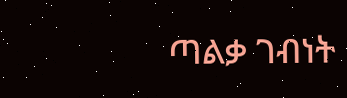ጣልቃ ገብነት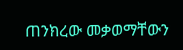ጠንክረው መቃወማቸውን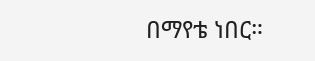በማየቴ ነበር።